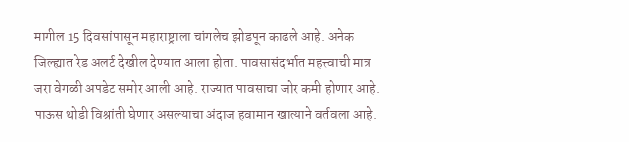मागील 15 दिवसांपासून महाराष्ट्राला चांगलेच झोडपून काढले आहे. अनेक जिल्ह्यात रेड अलर्ट देखील देण्यात आला होता. पावसासंदर्भात महत्त्वाची मात्र जरा वेगळी अपडेट समोर आली आहे. राज्यात पावसाचा जोर कमी होणार आहे. पाऊस थोडी विश्रांती घेणार असल्याचा अंदाज हवामान खात्याने वर्तवला आहे.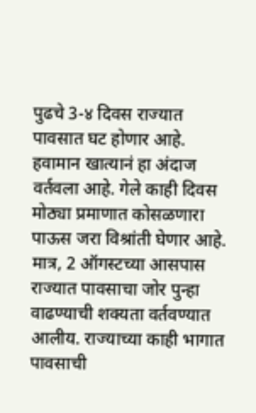पुढचे 3-४ दिवस राज्यात पावसात घट होणार आहे. हवामान खात्यानं हा अंदाज वर्तवला आहे. गेले काही दिवस मोठ्या प्रमाणात कोसळणारा पाऊस जरा विश्रांती घेणार आहे. मात्र, 2 ऑगस्टच्या आसपास राज्यात पावसाचा जोर पुन्हा वाढण्याची शक्यता वर्तवण्यात आलीय. राज्याच्या काही भागात पावसाची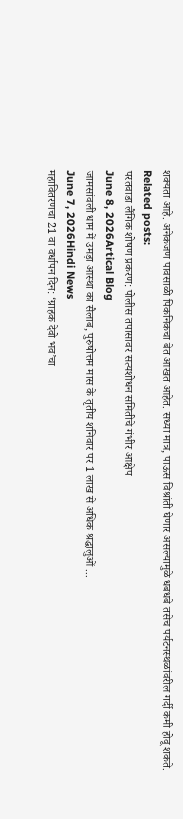शक्यता आहे. अनेकजण पावसाळी पिकनिकचा बेत आखत आहेत. सध्या मात्र, पाऊस विश्रांती घेणार असल्यामुळे धबधबे तसेच पर्यटनस्थळांवरील गर्दी कमी होवू शकते.
Related posts:
परतवाडा लैंगिक शोषण प्रकरण: पोलीस तपासावर सत्यशोधन समितीचे गंभीर आक्षेप
June 8, 2026Artical Blog
जामसांवली धाम में उमड़ा आस्था का सैलाब, पुरुषोत्तम मास के तृतीय शनिवार पर 1 लाख से अधिक श्रद्धालुओं ...
June 7, 2026Hindi News
महावितरणचा 21 वा वर्धापन दिन: ‘ग्राहक देवो भव’चा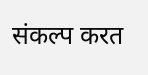संकल्प करत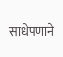साधेपणाने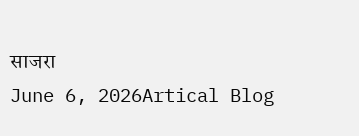साजरा
June 6, 2026Artical Blog